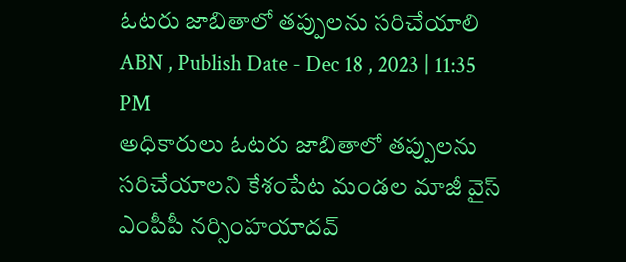ఓటరు జాబితాలో తప్పులను సరిచేయాలి
ABN , Publish Date - Dec 18 , 2023 | 11:35 PM
అధికారులు ఓటరు జాబితాలో తప్పులను సరిచేయాలని కేశంపేట మండల మాజీ వైస్ ఎంపీపీ నర్సింహయాదవ్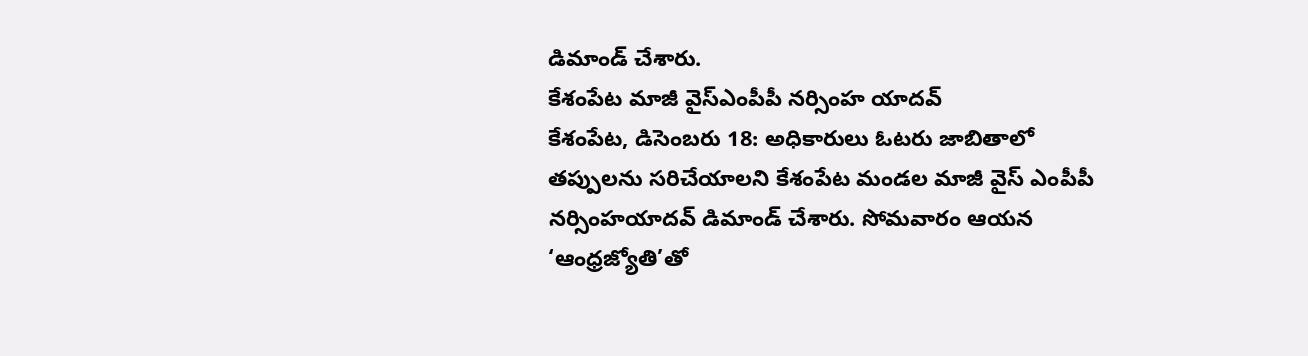డిమాండ్ చేశారు.
కేశంపేట మాజీ వైస్ఎంపీపీ నర్సింహ యాదవ్
కేశంపేట, డిసెంబరు 18: అధికారులు ఓటరు జాబితాలో తప్పులను సరిచేయాలని కేశంపేట మండల మాజీ వైస్ ఎంపీపీ నర్సింహయాదవ్ డిమాండ్ చేశారు. సోమవారం ఆయన ‘ఆంధ్రజ్యోతి’తో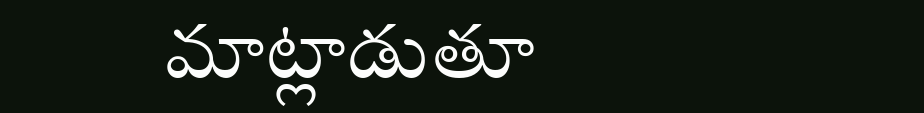మాట్లాడుతూ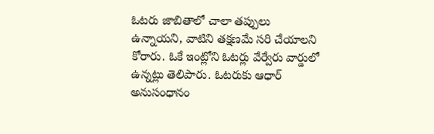ఓటరు జాబితాలో చాలా తప్పులు ఉన్నాయని, వాటిని తక్షణమే సరి చేయాలని కోరారు. ఓకే ఇంట్లోని ఓటర్లు వేర్వేరు వార్డులో ఉన్నట్లు తెలిపారు. ఓటరుకు ఆధార్ అనుసంధానం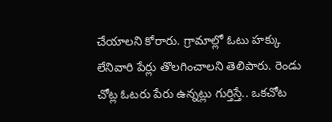చేయాలని కోరారు. గ్రామాల్లో ఓటు హక్కు లేనివారి పేర్లు తొలగించాలని తెలిపారు. రెండు చోట్ల ఓటరు పేరు ఉన్నట్లు గుర్తిస్తే.. ఒకచోట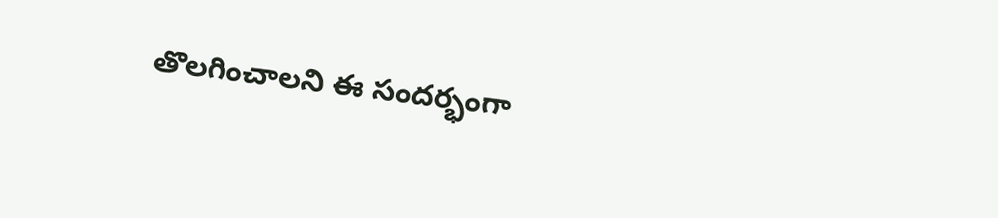తొలగించాలని ఈ సందర్భంగా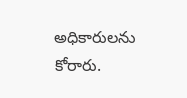అధికారులను కోరారు.